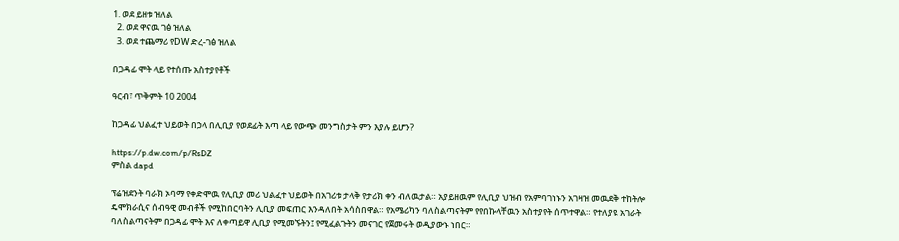1. ወደ ይዘቱ ዝለል
  2. ወደ ዋናዉ ገፅ ዝለል
  3. ወደ ተጨማሪ የDW ድረ-ገፅ ዝለል

በጋዳፊ ሞት ላይ የተሰጡ አስተያየቶች

ዓርብ፣ ጥቅምት 10 2004

ከጋዳፊ ህልፈተ ህይወት በኃላ በሊቢያ የወደፊት እጣ ላይ የውጭ መንግስታት ምን እያሉ ይሆን?

https://p.dw.com/p/RsDZ
ምስል dapd

ፕሬዝደንት ባራክ ኦባማ የቀድሞዉ የሊቢያ መሪ ህልፈተ ህይወት በአገሪቱ ታላቅ የታሪክ ቀን ብለዉታል። አያይዘዉም የሊቢያ ህዝብ የአምባገነኑን አገዛዝ መዉደቅ ተከትሎ ዴሞክራሲና ሰብዓዊ መብቶች የሚከበርባትን ሊቢያ መፍጠር እንዳለበት አሳስበዋል። የአሜሪካን ባለስልጣናትም የየበኩላቸዉን አስተያየት ሰጥተዋል። የተለያዩ አገራት ባለስልጣናትም በጋዳፊ ሞት እና ለቀጣይዋ ሊቢያ የሚመኙትን፤ የሚፈልጉትን መናገር የጀመሩት ወዲያውኑ ነበር።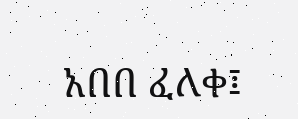አበበ ፈለቀ፤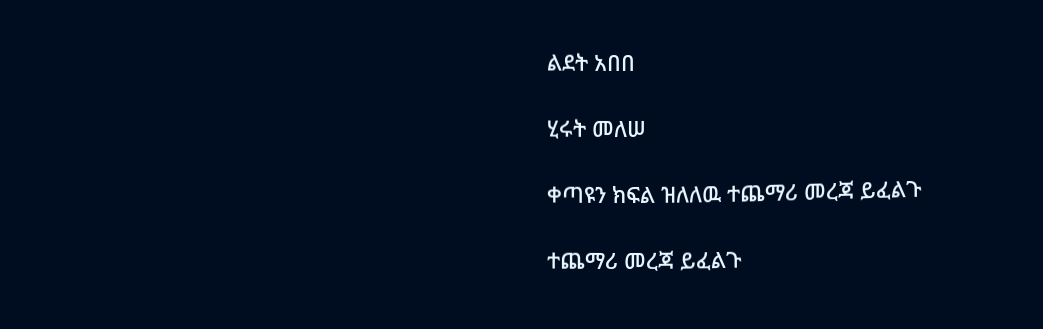ልደት አበበ

ሂሩት መለሠ

ቀጣዩን ክፍል ዝለለዉ ተጨማሪ መረጃ ይፈልጉ

ተጨማሪ መረጃ ይፈልጉ